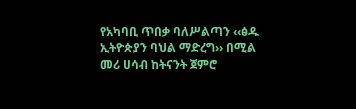የአካባቢ ጥበቃ ባለሥልጣን ‹‹ፅዱ ኢትዮጵያን ባህል ማድረግ›› በሚል መሪ ሀሳብ ከትናንት ጀምሮ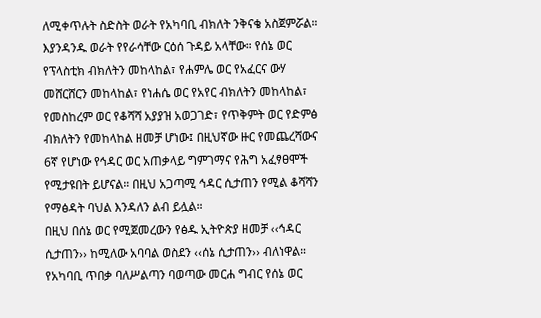ለሚቀጥሉት ስድስት ወራት የአካባቢ ብክለት ንቅናቄ አስጀምሯል። እያንዳንዱ ወራት የየራሳቸው ርዕሰ ጉዳይ አላቸው። የሰኔ ወር የፕላስቲክ ብክለትን መከላከል፣ የሐምሌ ወር የአፈርና ውሃ መሸርሸርን መከላከል፣ የነሐሴ ወር የአየር ብክለትን መከላከል፣ የመስከረም ወር የቆሻሻ አያያዝ አወጋገድ፣ የጥቅምት ወር የድምፅ ብክለትን የመከላከል ዘመቻ ሆነው፤ በዚህኛው ዙር የመጨረሻውና 6ኛ የሆነው የኅዳር ወር አጠቃላይ ግምገማና የሕግ አፈፃፀሞች የሚታዩበት ይሆናል። በዚህ አጋጣሚ ኅዳር ሲታጠን የሚል ቆሻሻን የማፅዳት ባህል እንዳለን ልብ ይሏል።
በዚህ በሰኔ ወር የሚጀመረውን የፅዱ ኢትዮጵያ ዘመቻ ‹‹ኅዳር ሲታጠን›› ከሚለው አባባል ወስደን ‹‹ሰኔ ሲታጠን›› ብለነዋል። የአካባቢ ጥበቃ ባለሥልጣን ባወጣው መርሐ ግብር የሰኔ ወር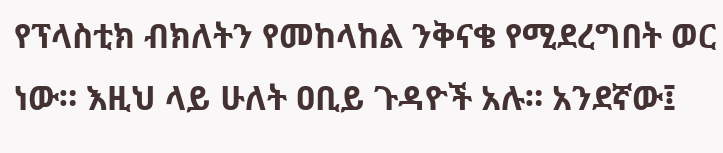የፕላስቲክ ብክለትን የመከላከል ንቅናቄ የሚደረግበት ወር ነው። እዚህ ላይ ሁለት ዐቢይ ጉዳዮች አሉ። አንደኛው፤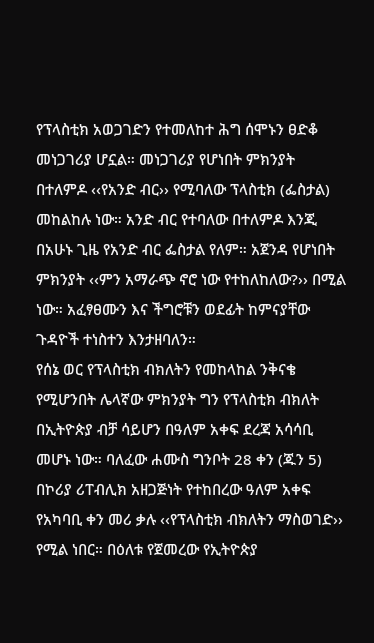የፕላስቲክ አወጋገድን የተመለከተ ሕግ ሰሞኑን ፀድቆ መነጋገሪያ ሆኗል። መነጋገሪያ የሆነበት ምክንያት በተለምዶ ‹‹የአንድ ብር›› የሚባለው ፕላስቲክ (ፌስታል) መከልከሉ ነው። አንድ ብር የተባለው በተለምዶ እንጂ በአሁኑ ጊዜ የአንድ ብር ፌስታል የለም። አጀንዳ የሆነበት ምክንያት ‹‹ምን አማራጭ ኖሮ ነው የተከለከለው?›› በሚል ነው። አፈፃፀሙን እና ችግሮቹን ወደፊት ከምናያቸው ጉዳዮች ተነስተን እንታዘባለን።
የሰኔ ወር የፕላስቲክ ብክለትን የመከላከል ንቅናቄ የሚሆንበት ሌላኛው ምክንያት ግን የፕላስቲክ ብክለት በኢትዮጵያ ብቻ ሳይሆን በዓለም አቀፍ ደረጃ አሳሳቢ መሆኑ ነው። ባለፈው ሐሙስ ግንቦት 28 ቀን (ጁን 5) በኮሪያ ሪፐብሊክ አዘጋጅነት የተከበረው ዓለም አቀፍ የአካባቢ ቀን መሪ ቃሉ ‹‹የፕላስቲክ ብክለትን ማስወገድ›› የሚል ነበር። በዕለቱ የጀመረው የኢትዮጵያ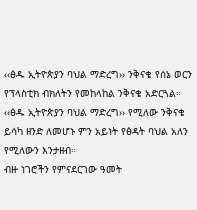‹‹ፅዱ ኢትዮጵያን ባህል ማድረግ›› ንቅናቄ የሰኔ ወርን የፕላስቲክ ብክለትን የመከላከል ንቅናቄ አድርጓል።
‹‹ፅዱ ኢትዮጵያን ባህል ማድረግ›› የሚለው ንቅናቄ ይሳካ ዘንድ ለመሆኑ ምን አይነት የፅዳት ባህል አለን የሚለውን እንታዘብ።
ብዙ ነገሮችን የምናደርገው ዓመት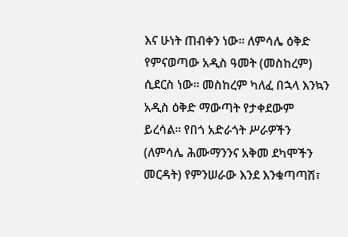እና ሁነት ጠብቀን ነው። ለምሳሌ ዕቅድ የምናወጣው አዲስ ዓመት (መስከረም) ሲደርስ ነው። መስከረም ካለፈ በኋላ እንኳን አዲስ ዕቅድ ማውጣት የታቀደውም ይረሳል። የበጎ አድራጎት ሥራዎችን (ለምሳሌ ሕሙማንንና አቅመ ደካሞችን መርዳት) የምንሠራው እንደ እንቁጣጣሽ፣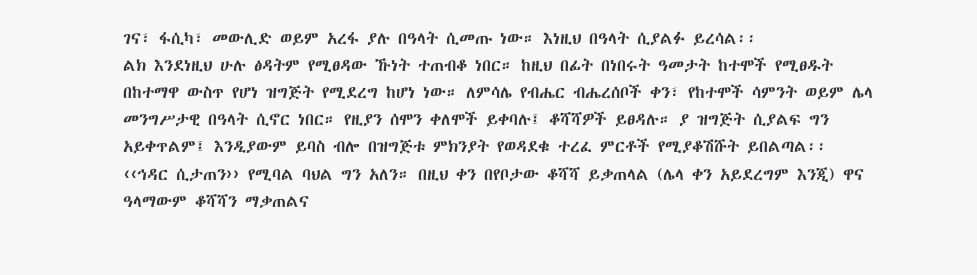ገና፣ ፋሲካ፣ መውሊድ ወይም አረፋ ያሉ በዓላት ሲመጡ ነው። እነዚህ በዓላት ሲያልፉ ይረሳል፡፡
ልክ እንደነዚህ ሁሉ ፅዳትም የሚፀዳው ኹነት ተጠብቆ ነበር። ከዚህ በፊት በነበሩት ዓመታት ከተሞች የሚፀዱት በከተማዋ ውስጥ የሆነ ዝግጅት የሚደረግ ከሆነ ነው። ለምሳሌ የብሔር ብሔረሰቦች ቀን፣ የከተሞች ሳምንት ወይም ሌላ መንግሥታዊ በዓላት ሲኖር ነበር። የዚያን ሰሞን ቀለሞች ይቀባሉ፤ ቆሻሻዎች ይፀዳሉ። ያ ዝግጅት ሲያልፍ ግን አይቀጥልም፤ እንዲያውም ይባስ ብሎ በዝግጅቱ ምክንያት የወዳደቁ ተረፈ ምርቶች የሚያቆሽሹት ይበልጣል፡፡
‹‹ኅዳር ሲታጠን›› የሚባል ባህል ግን አለን። በዚህ ቀን በየቦታው ቆሻሻ ይቃጠላል (ሌላ ቀን አይደረግም እንጂ) ዋና ዓላማውም ቆሻሻን ማቃጠልና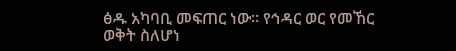ፅዱ አካባቢ መፍጠር ነው። የኅዳር ወር የመኸር ወቅት ስለሆነ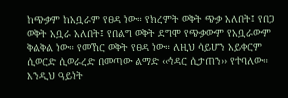ከጭቃም ከአቧራም የፀዳ ነው። የክረምት ወቅት ጭቃ አለበት፤ የበጋ ወቅት አቧራ አለበት፤ የበልግ ወቅት ደግሞ የጭቃውም የአቧራውም ቅልቅል ነው። የመኸር ወቅት የፀዳ ነው። ለዚህ ሳይሆን አይቀርም ሲወርድ ሲወራረድ በመጣው ልማድ ‹‹ኅዳር ሲታጠን›› የተባለው።
እንዲህ ዓይነት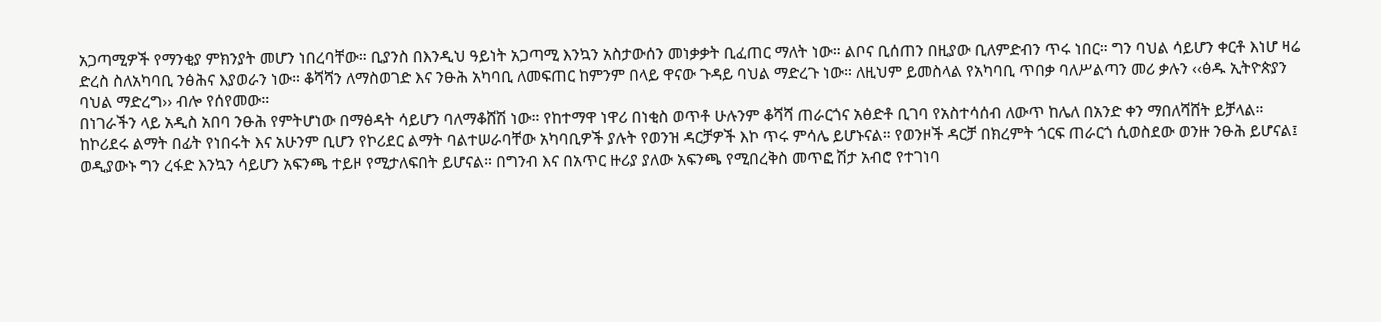አጋጣሚዎች የማንቂያ ምክንያት መሆን ነበረባቸው። ቢያንስ በእንዲህ ዓይነት አጋጣሚ እንኳን አስታውሰን መነቃቃት ቢፈጠር ማለት ነው። ልቦና ቢሰጠን በዚያው ቢለምድብን ጥሩ ነበር። ግን ባህል ሳይሆን ቀርቶ እነሆ ዛሬ ድረስ ስለአካባቢ ንፅሕና እያወራን ነው። ቆሻሻን ለማስወገድ እና ንፁሕ አካባቢ ለመፍጠር ከምንም በላይ ዋናው ጉዳይ ባህል ማድረጉ ነው። ለዚህም ይመስላል የአካባቢ ጥበቃ ባለሥልጣን መሪ ቃሉን ‹‹ፅዱ ኢትዮጵያን ባህል ማድረግ›› ብሎ የሰየመው።
በነገራችን ላይ አዲስ አበባ ንፁሕ የምትሆነው በማፅዳት ሳይሆን ባለማቆሸሽ ነው። የከተማዋ ነዋሪ በነቂስ ወጥቶ ሁሉንም ቆሻሻ ጠራርጎና አፅድቶ ቢገባ የአስተሳሰብ ለውጥ ከሌለ በአንድ ቀን ማበለሻሸት ይቻላል። ከኮሪደሩ ልማት በፊት የነበሩት እና አሁንም ቢሆን የኮሪደር ልማት ባልተሠራባቸው አካባቢዎች ያሉት የወንዝ ዳርቻዎች እኮ ጥሩ ምሳሌ ይሆኑናል። የወንዞች ዳርቻ በክረምት ጎርፍ ጠራርጎ ሲወስደው ወንዙ ንፁሕ ይሆናል፤ ወዲያውኑ ግን ረፋድ እንኳን ሳይሆን አፍንጫ ተይዞ የሚታለፍበት ይሆናል። በግንብ እና በአጥር ዙሪያ ያለው አፍንጫ የሚበረቅስ መጥፎ ሽታ አብሮ የተገነባ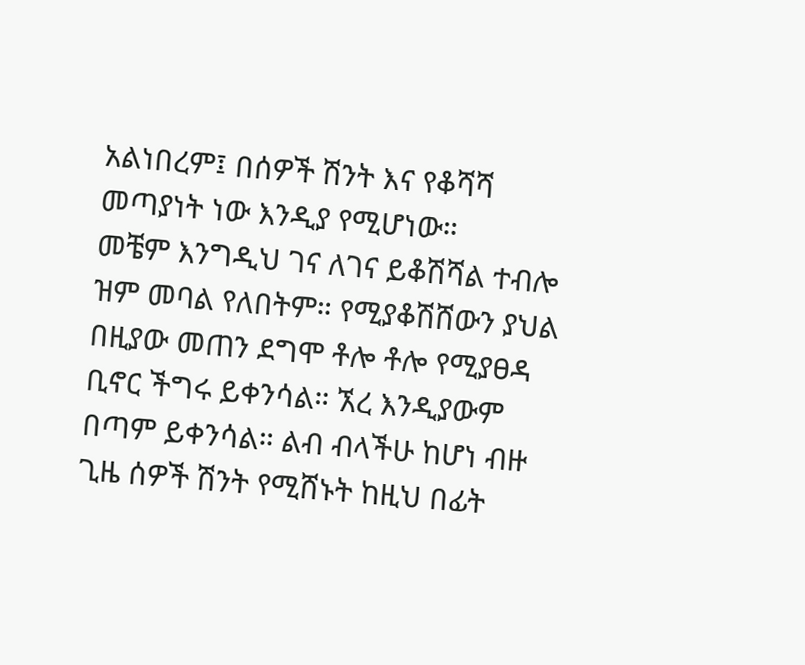አልነበረም፤ በሰዎች ሽንት እና የቆሻሻ መጣያነት ነው እንዲያ የሚሆነው።
መቼም እንግዲህ ገና ለገና ይቆሽሻል ተብሎ ዝም መባል የለበትም። የሚያቆሽሸውን ያህል በዚያው መጠን ደግሞ ቶሎ ቶሎ የሚያፀዳ ቢኖር ችግሩ ይቀንሳል። ኧረ እንዲያውም በጣም ይቀንሳል። ልብ ብላችሁ ከሆነ ብዙ ጊዜ ሰዎች ሽንት የሚሸኑት ከዚህ በፊት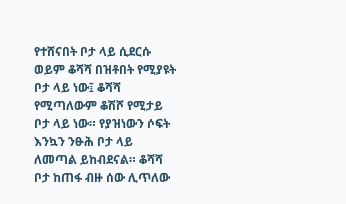የተሸናበት ቦታ ላይ ሲደርሱ ወይም ቆሻሻ በዝቶበት የሚያዩት ቦታ ላይ ነው፤ ቆሻሻ የሚጣለውም ቆሽሾ የሚታይ ቦታ ላይ ነው። የያዝነውን ሶፍት እንኳን ንፁሕ ቦታ ላይ ለመጣል ይከብደናል። ቆሻሻ ቦታ ከጠፋ ብዙ ሰው ሊጥለው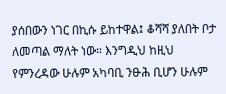ያሰበውን ነገር በኪሱ ይከተዋል፤ ቆሻሻ ያለበት ቦታ ለመጣል ማለት ነው። እንግዲህ ከዚህ የምንረዳው ሁሉም አካባቢ ንፁሕ ቢሆን ሁሉም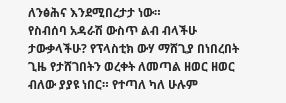ለንፅሕና እንደሚበረታታ ነው።
የስብሰባ አዳራሽ ውስጥ ልብ ብላችሁ ታውቃላችሁ? የፕላስቲክ ውሃ ማሸጊያ በነበረበት ጊዜ የታሸገበትን ወረቀት ለመጣል ዘወር ዘወር ብለው ያያዩ ነበር። የተጣለ ካለ ሁሉም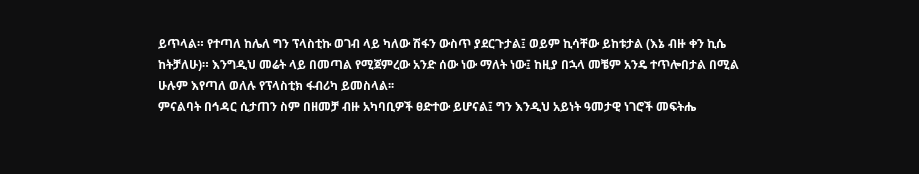ይጥላል። የተጣለ ከሌለ ግን ፕላስቲኩ ወገብ ላይ ካለው ሽፋን ውስጥ ያደርጉታል፤ ወይም ኪሳቸው ይከቱታል (እኔ ብዙ ቀን ኪሴ ከትቻለሁ)። እንግዲህ መሬት ላይ በመጣል የሚጀምረው አንድ ሰው ነው ማለት ነው፤ ከዚያ በኋላ መቼም አንዴ ተጥሎበታል በሚል ሁሉም እየጣለ ወለሉ የፕላስቲክ ፋብሪካ ይመስላል፡፡
ምናልባት በኅዳር ሲታጠን ስም በዘመቻ ብዙ አካባቢዎች ፀድተው ይሆናል፤ ግን እንዲህ አይነት ዓመታዊ ነገሮች መፍትሔ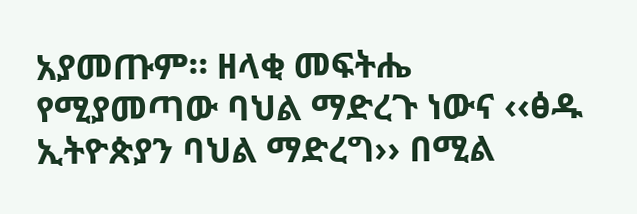አያመጡም። ዘላቂ መፍትሔ የሚያመጣው ባህል ማድረጉ ነውና ‹‹ፅዱ ኢትዮጵያን ባህል ማድረግ›› በሚል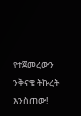የተጀመረውን ንቅናቄ ትኩረት እንስጠው!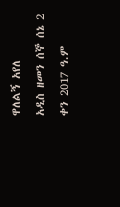ዋለልኝ አየለ
አዲስ ዘመን ሰኞ ሰኔ 2 ቀን 2017 ዓ.ም